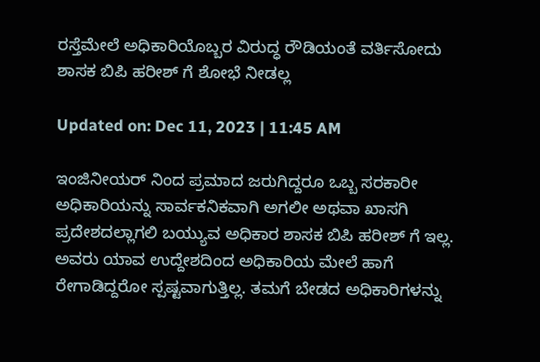ರಸ್ತೆಮೇಲೆ ಅಧಿಕಾರಿಯೊಬ್ಬರ ವಿರುದ್ಧ ರೌಡಿಯಂತೆ ವರ್ತಿಸೋದು ಶಾಸಕ ಬಿಪಿ ಹರೀಶ್ ಗೆ ಶೋಭೆ ನೀಡಲ್ಲ

Updated on: Dec 11, 2023 | 11:45 AM

ಇಂಜಿನೀಯರ್ ನಿಂದ ಪ್ರಮಾದ ಜರುಗಿದ್ದರೂ ಒಬ್ಬ ಸರಕಾರೀ ಅಧಿಕಾರಿಯನ್ನು ಸಾರ್ವಕನಿಕವಾಗಿ ಅಗಲೀ ಅಥವಾ ಖಾಸಗಿ ಪ್ರದೇಶದಲ್ಲಾಗಲಿ ಬಯ್ಯುವ ಅಧಿಕಾರ ಶಾಸಕ ಬಿಪಿ ಹರೀಶ್ ಗೆ ಇಲ್ಲ. ಅವರು ಯಾವ ಉದ್ದೇಶದಿಂದ ಅಧಿಕಾರಿಯ ಮೇಲೆ ಹಾಗೆ ರೇಗಾಡಿದ್ದರೋ ಸ್ಪಷ್ಟವಾಗುತ್ತಿಲ್ಲ. ತಮಗೆ ಬೇಡದ ಅಧಿಕಾರಿಗಳನ್ನು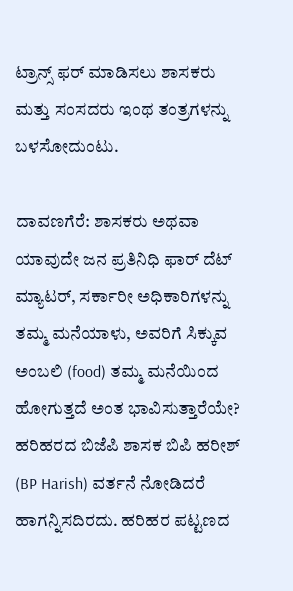ಟ್ರಾನ್ಸ್ ಫರ್ ಮಾಡಿಸಲು ಶಾಸಕರು ಮತ್ತು ಸಂಸದರು ಇಂಥ ತಂತ್ರಗಳನ್ನು ಬಳಸೋದುಂಟು.

ದಾವಣಗೆರೆ: ಶಾಸಕರು ಅಥವಾ ಯಾವುದೇ ಜನ ಪ್ರತಿನಿಧಿ ಫಾರ್ ದೆಟ್ ಮ್ಯಾಟರ್, ಸರ್ಕಾರೀ ಅಧಿಕಾರಿಗಳನ್ನು ತಮ್ಮ ಮನೆಯಾಳು, ಅವರಿಗೆ ಸಿಕ್ಕುವ ಅಂಬಲಿ (food) ತಮ್ಮ ಮನೆಯಿಂದ ಹೋಗುತ್ತದೆ ಅಂತ ಭಾವಿಸುತ್ತಾರೆಯೇ? ಹರಿಹರದ ಬಿಜೆಪಿ ಶಾಸಕ ಬಿಪಿ ಹರೀಶ್ (BP Harish) ವರ್ತನೆ ನೋಡಿದರೆ ಹಾಗನ್ನಿಸದಿರದು. ಹರಿಹರ ಪಟ್ಟಣದ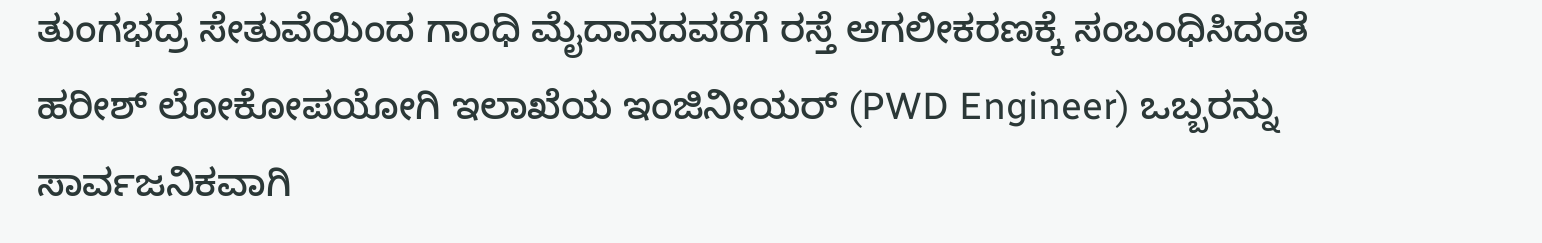ತುಂಗಭದ್ರ ಸೇತುವೆಯಿಂದ ಗಾಂಧಿ ಮೈದಾನದವರೆಗೆ ರಸ್ತೆ ಅಗಲೀಕರಣಕ್ಕೆ ಸಂಬಂಧಿಸಿದಂತೆ ಹರೀಶ್ ಲೋಕೋಪಯೋಗಿ ಇಲಾಖೆಯ ಇಂಜಿನೀಯರ್ (PWD Engineer) ಒಬ್ಬರನ್ನು ಸಾರ್ವಜನಿಕವಾಗಿ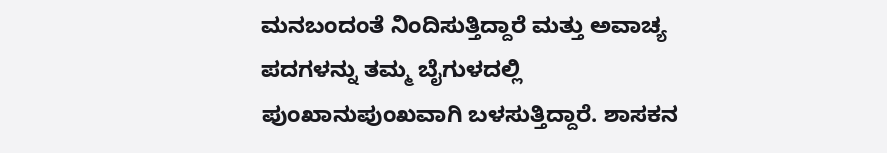ಮನಬಂದಂತೆ ನಿಂದಿಸುತ್ತಿದ್ದಾರೆ ಮತ್ತು ಅವಾಚ್ಯ ಪದಗಳನ್ನು ತಮ್ಮ ಬೈಗುಳದಲ್ಲಿ ಪುಂಖಾನುಪುಂಖವಾಗಿ ಬಳಸುತ್ತಿದ್ದಾರೆ. ಶಾಸಕನ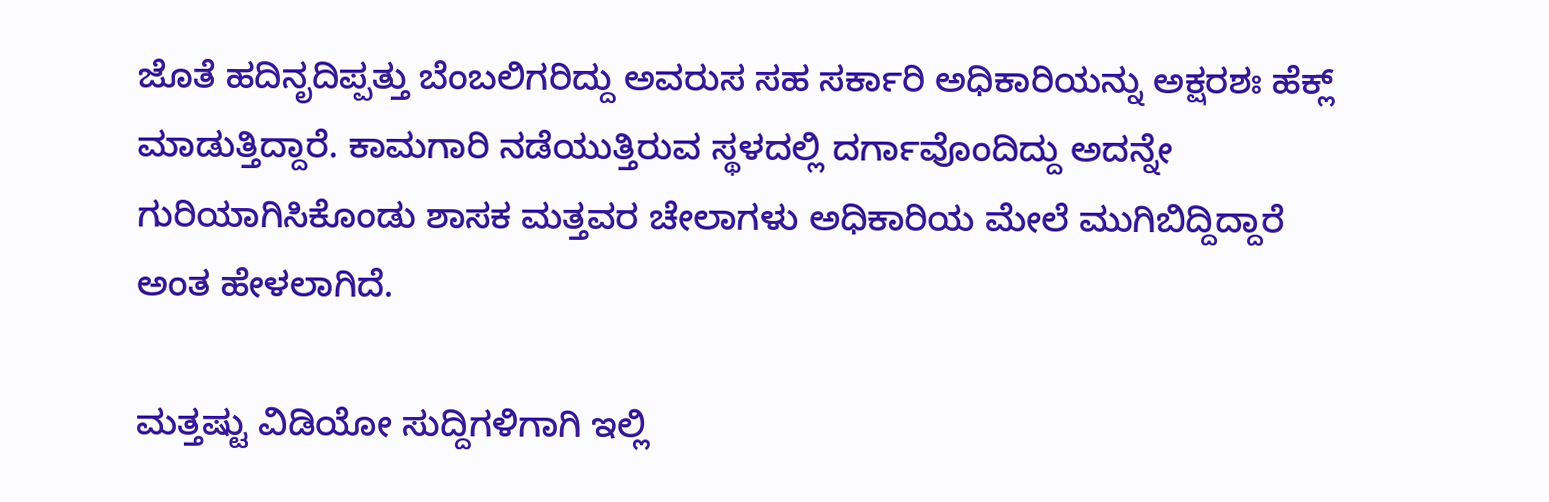ಜೊತೆ ಹದಿನೃದಿಪ್ಪತ್ತು ಬೆಂಬಲಿಗರಿದ್ದು ಅವರುಸ ಸಹ ಸರ್ಕಾರಿ ಅಧಿಕಾರಿಯನ್ನು ಅಕ್ಷರಶಃ ಹೆಕ್ಲ್ ಮಾಡುತ್ತಿದ್ದಾರೆ. ಕಾಮಗಾರಿ ನಡೆಯುತ್ತಿರುವ ಸ್ಥಳದಲ್ಲಿ ದರ್ಗಾವೊಂದಿದ್ದು ಅದನ್ನೇ ಗುರಿಯಾಗಿಸಿಕೊಂಡು ಶಾಸಕ ಮತ್ತವರ ಚೇಲಾಗಳು ಅಧಿಕಾರಿಯ ಮೇಲೆ ಮುಗಿಬಿದ್ದಿದ್ದಾರೆ ಅಂತ ಹೇಳಲಾಗಿದೆ.

ಮತ್ತಷ್ಟು ವಿಡಿಯೋ ಸುದ್ದಿಗಳಿಗಾಗಿ ಇಲ್ಲಿ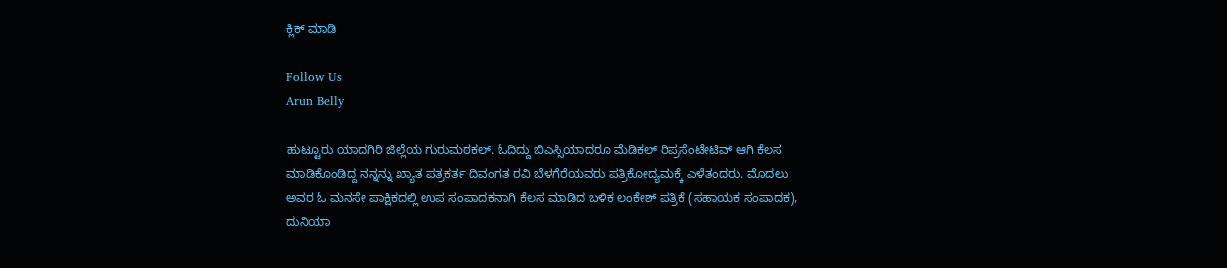ಕ್ಲಿಕ್ ಮಾಡಿ

Follow Us
Arun Belly

ಹುಟ್ಟೂರು ಯಾದಗಿರಿ ಜಿಲ್ಲೆಯ ಗುರುಮಠಕಲ್. ಓದಿದ್ದು ಬಿಎಸ್ಸಿಯಾದರೂ ಮೆಡಿಕಲ್ ರಿಪ್ರಸೆಂಟೇಟಿವ್ ಆಗಿ ಕೆಲಸ ಮಾಡಿಕೊಂಡಿದ್ದ ನನ್ನನ್ನು ಖ್ಯಾತ ಪತ್ರಕರ್ತ ದಿವಂಗತ ರವಿ ಬೆಳಗೆರೆಯವರು ಪತ್ರಿಕೋದ್ಯಮಕ್ಕೆ ಎಳೆತಂದರು. ಮೊದಲು ಅವರ ಓ ಮನಸೇ ಪಾಕ್ಷಿಕದಲ್ಲಿ ಉಪ ಸಂಪಾದಕನಾಗಿ ಕೆಲಸ ಮಾಡಿದ ಬಳಿಕ ಲಂಕೇಶ್ ಪತ್ರಿಕೆ (ಸಹಾಯಕ ಸಂಪಾದಕ), ದುನಿಯಾ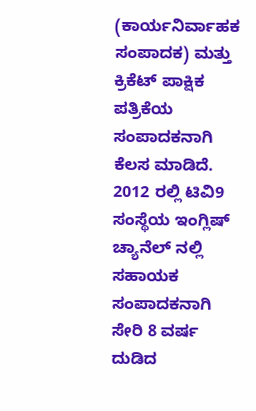(ಕಾರ್ಯನಿರ್ವಾಹಕ ಸಂಪಾದಕ) ಮತ್ತು ಕ್ರಿಕೆಟ್ ಪಾಕ್ಷಿಕ ಪತ್ರಿಕೆಯ ಸಂಪಾದಕನಾಗಿ ಕೆಲಸ ಮಾಡಿದೆ. 2012 ರಲ್ಲಿ ಟಿವಿ9 ಸಂಸ್ಥೆಯ ಇಂಗ್ಲಿಷ್ ಚ್ಯಾನೆಲ್ ನಲ್ಲಿ ಸಹಾಯಕ ಸಂಪಾದಕನಾಗಿ ಸೇರಿ 8 ವರ್ಷ ದುಡಿದ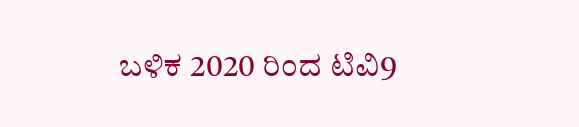ಬಳಿಕ 2020 ರಿಂದ ಟಿವಿ9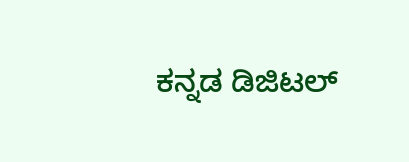ಕನ್ನಡ ಡಿಜಿಟಲ್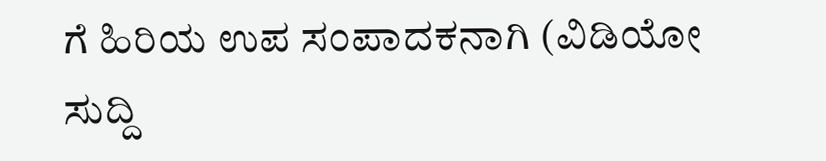ಗೆ ಹಿರಿಯ ಉಪ ಸಂಪಾದಕನಾಗಿ (ವಿಡಿಯೋ ಸುದ್ದಿ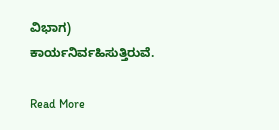ವಿಭಾಗ) ಕಾರ್ಯನಿರ್ವಹಿಸುತ್ತಿರುವೆ.

Read More